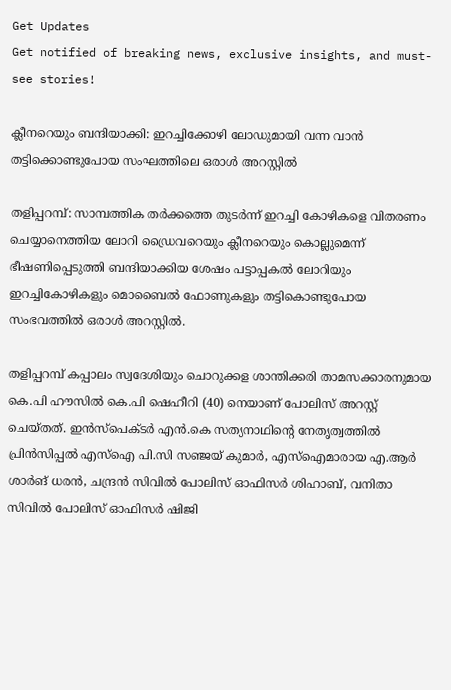Get Updates
Get notified of breaking news, exclusive insights, and must-see stories!

ക്ലീനറെയും ബന്ദിയാക്കി: ഇറച്ചിക്കോഴി ലോഡുമായി വന്ന വാൻ തട്ടിക്കൊണ്ടുപോയ സംഘത്തിലെ ഒരാൾ അറസ്റ്റിൽ

തളിപ്പറമ്പ്: സാമ്പത്തിക തർക്കത്തെ തുടർന്ന് ഇറച്ചി കോഴികളെ വിതരണം ചെയ്യാനെത്തിയ ലോറി ഡ്രൈവറെയും ക്ലീനറെയും കൊല്ലുമെന്ന് ഭീഷണിപ്പെടുത്തി ബന്ദിയാക്കിയ ശേഷം പട്ടാപ്പകല്‍ ലോറിയും ഇറച്ചികോഴികളും മൊബൈല്‍ ഫോണുകളും തട്ടികൊണ്ടുപോയ സംഭവത്തില്‍ ഒരാള്‍ അറസ്റ്റില്‍.

തളിപ്പറമ്പ് കപ്പാലം സ്വദേശിയും ചൊറുക്കള ശാന്തിക്കരി താമസക്കാരനുമായ കെ.പി ഹൗസില്‍ കെ.പി ഷെഹീറി (40) നെയാണ് പോലിസ് അറസ്റ്റ് ചെയ്തത്. ഇന്‍സ്‌പെക്ടര്‍ എന്‍.കെ സത്യനാഥിന്റെ നേതൃത്വത്തില്‍ പ്രിന്‍സിപ്പല്‍ എസ്ഐ പി.സി സഞ്ജയ് കുമാര്‍, എസ്ഐമാരായ എ.ആര്‍ ശാര്‍ങ് ധരന്‍, ചന്ദ്രന്‍ സിവില്‍ പോലിസ് ഓഫിസര്‍ ശിഹാബ്, വനിതാ സിവില്‍ പോലിസ് ഓഫിസര്‍ ഷിജി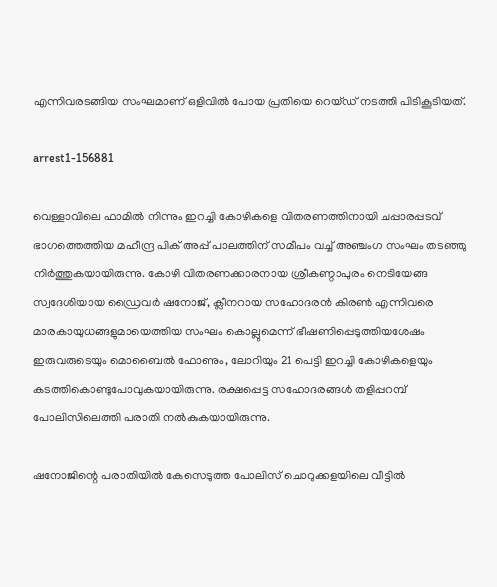എന്നിവരടങ്ങിയ സംഘമാണ് ഒളിവില്‍ പോയ പ്രതിയെ റെയ്ഡ് നടത്തി പിടികൂടിയത്.

arrest1-156881

വെള്ളാവിലെ ഫാമില്‍ നിന്നും ഇറച്ചി കോഴികളെ വിതരണത്തിനായി ചപ്പാരപ്പടവ് ഭാഗത്തെത്തിയ മഹീന്ദ്ര പിക് അപ്പ് പാലത്തിന് സമീപം വച്ച് അഞ്ചംഗ സംഘം തടഞ്ഞു നിര്‍ത്തുകയായിരുന്നു. കോഴി വിതരണക്കാരനായ ശ്രീകണ്ഠാപുരം നെടിയേങ്ങ സ്വദേശിയായ ഡ്രൈവര്‍ ഷനോജ്, ക്ലീനറായ സഹോദരന്‍ കിരണ്‍ എന്നിവരെ മാരകായുധങ്ങളുമായെത്തിയ സംഘം കൊല്ലുമെന്ന് ഭീഷണിപ്പെടുത്തിയശേഷം ഇരുവരുടെയും മൊബൈല്‍ ഫോണും, ലോറിയും 21 പെട്ടി ഇറച്ചി കോഴികളെയും കടത്തികൊണ്ടുപോവുകയായിരുന്നു. രക്ഷപ്പെട്ട സഹോദരങ്ങള്‍ തളിപ്പറമ്പ് പോലിസിലെത്തി പരാതി നല്‍കുകയായിരുന്നു.

ഷനോജിന്റെ പരാതിയില്‍ കേസെടുത്ത പോലിസ് ചൊറുക്കളയിലെ വീട്ടില്‍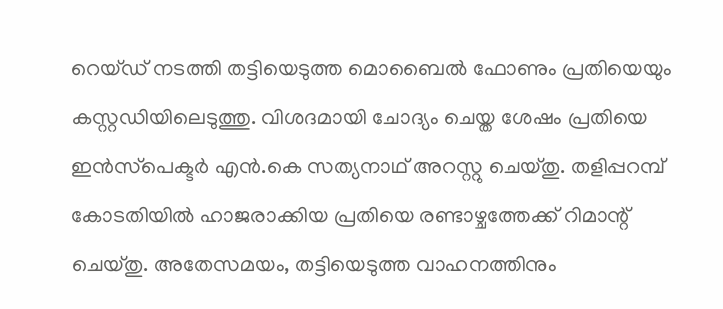റെയ്ഡ് നടത്തി തട്ടിയെടുത്ത മൊബൈല്‍ ഫോണും പ്രതിയെയും കസ്റ്റഡിയിലെടുത്തു. വിശദമായി ചോദ്യം ചെയ്ത ശേഷം പ്രതിയെ ഇന്‍സ്‌പെക്ടര്‍ എന്‍.കെ സത്യനാഥ് അറസ്റ്റു ചെയ്തു. തളിപ്പറമ്പ് കോടതിയില്‍ ഹാജരാക്കിയ പ്രതിയെ രണ്ടാഴ്ചത്തേക്ക് റിമാന്റ് ചെയ്തു. അതേസമയം, തട്ടിയെടുത്ത വാഹനത്തിനും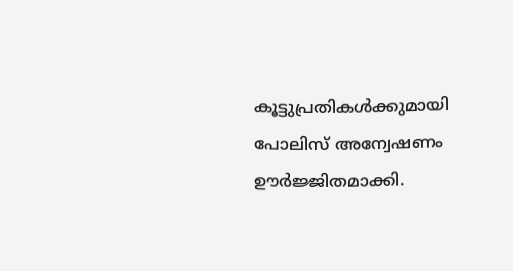കൂട്ടുപ്രതികള്‍ക്കുമായി പോലിസ് അന്വേഷണം ഊര്‍ജ്ജിതമാക്കി.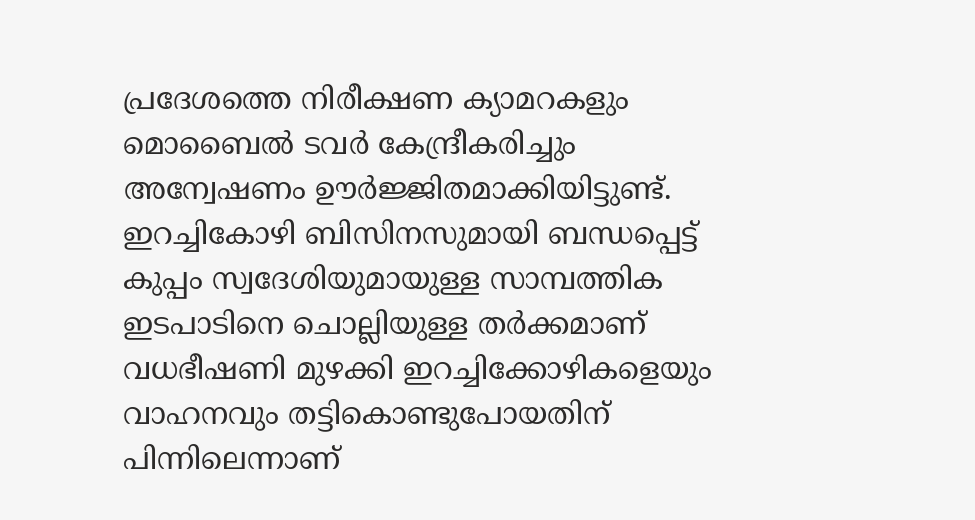പ്രദേശത്തെ നിരീക്ഷണ ക്യാമറകളും മൊബൈല്‍ ടവര്‍ കേന്ദ്രീകരിച്ചും അന്വേഷണം ഊര്‍ജ്ജിതമാക്കിയിട്ടുണ്ട്. ഇറച്ചികോഴി ബിസിനസുമായി ബന്ധപ്പെട്ട് കുപ്പം സ്വദേശിയുമായുള്ള സാമ്പത്തിക ഇടപാടിനെ ചൊല്ലിയുള്ള തര്‍ക്കമാണ് വധഭീഷണി മുഴക്കി ഇറച്ചിക്കോഴികളെയും വാഹനവും തട്ടികൊണ്ടുപോയതിന് പിന്നിലെന്നാണ്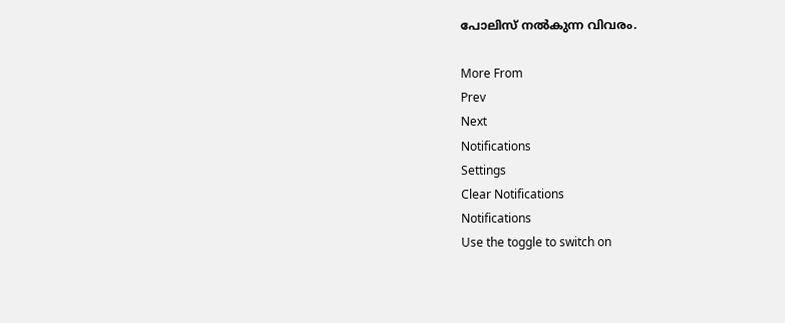പോലിസ് നല്‍കുന്ന വിവരം.

More From
Prev
Next
Notifications
Settings
Clear Notifications
Notifications
Use the toggle to switch on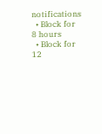notifications
  • Block for 8 hours
  • Block for 12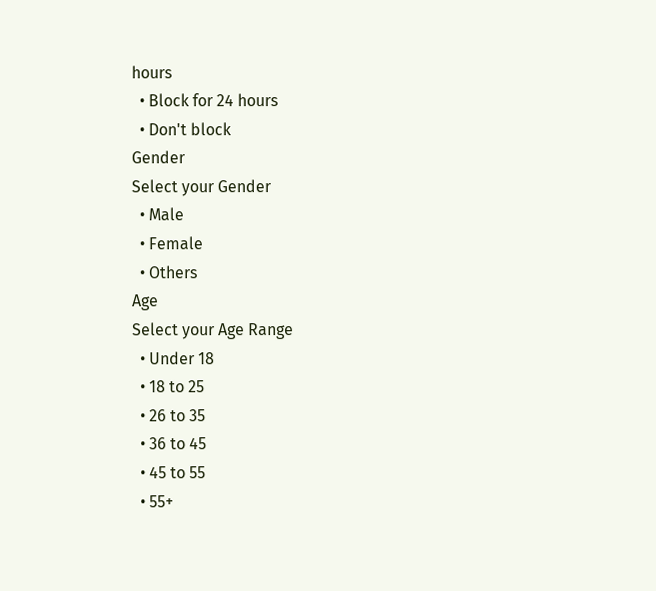hours
  • Block for 24 hours
  • Don't block
Gender
Select your Gender
  • Male
  • Female
  • Others
Age
Select your Age Range
  • Under 18
  • 18 to 25
  • 26 to 35
  • 36 to 45
  • 45 to 55
  • 55+